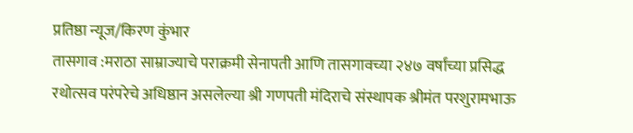प्रतिष्ठा न्यूज/किरण कुंभार
तासगाव :मराठा साम्राज्याचे पराक्रमी सेनापती आणि तासगावच्या २४७ वर्षांच्या प्रसिद्ध रथोत्सव परंपरेचे अधिष्ठान असलेल्या श्री गणपती मंदिराचे संस्थापक श्रीमंत परशुरामभाऊ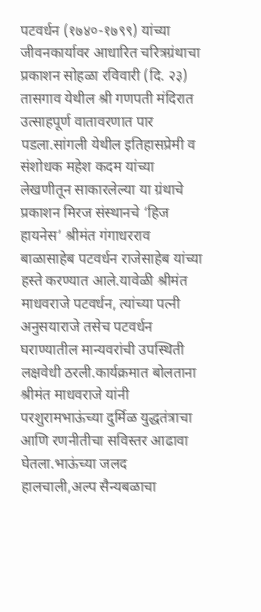पटवर्धन (१७४०-१७९९) यांच्या जीवनकार्यावर आधारित चरित्रग्रंथाचा प्रकाशन सोहळा रविवारी (दि. २३) तासगाव येथील श्री गणपती मंदिरात उत्साहपूर्ण वातावरणात पार पडला.सांगली येथील इतिहासप्रेमी व संशोधक महेश कदम यांच्या लेखणीतून साकारलेल्या या ग्रंथाचे प्रकाशन मिरज संस्थानचे ‘हिज हायनेस’ श्रीमंत गंगाधरराव बाळासाहेब पटवर्धन राजेसाहेब यांच्या हस्ते करण्यात आले.यावेळी श्रीमंत माधवराजे पटवर्धन, त्यांच्या पत्नी अनुसयाराजे तसेच पटवर्धन घराण्यातील मान्यवरांची उपस्थिती लक्षवेधी ठरली.कार्यक्रमात बोलताना श्रीमंत माधवराजे यांनी परशुरामभाऊंच्या दुर्मिळ युद्धतंत्राचा आणि रणनीतीचा सविस्तर आढावा घेतला.भाऊंच्या जलद हालचाली,अल्प सैन्यबळाचा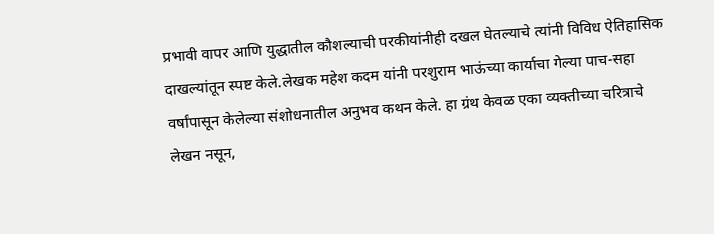प्रभावी वापर आणि युद्धातील कौशल्याची परकीयांनीही दखल घेतल्याचे त्यांनी विविध ऐतिहासिक दाखल्यांतून स्पष्ट केले.लेखक महेश कदम यांनी परशुराम भाऊंच्या कार्याचा गेल्या पाच-सहा वर्षांपासून केलेल्या संशोधनातील अनुभव कथन केले. हा ग्रंथ केवळ एका व्यक्तीच्या चरित्राचे लेखन नसून,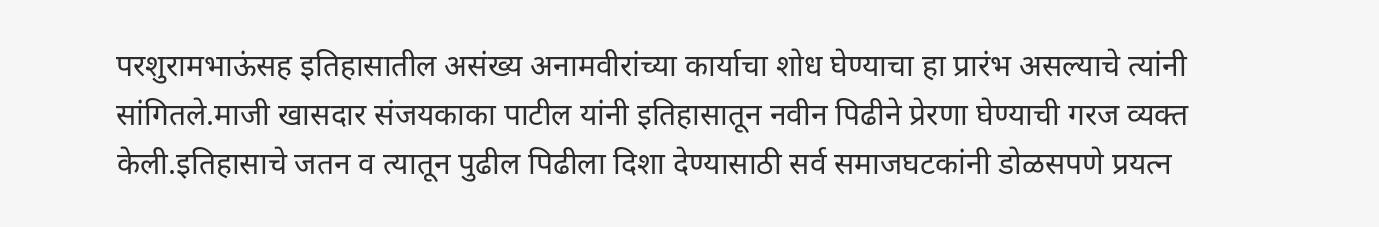परशुरामभाऊंसह इतिहासातील असंख्य अनामवीरांच्या कार्याचा शोध घेण्याचा हा प्रारंभ असल्याचे त्यांनी सांगितले.माजी खासदार संजयकाका पाटील यांनी इतिहासातून नवीन पिढीने प्रेरणा घेण्याची गरज व्यक्त केली.इतिहासाचे जतन व त्यातून पुढील पिढीला दिशा देण्यासाठी सर्व समाजघटकांनी डोळसपणे प्रयत्न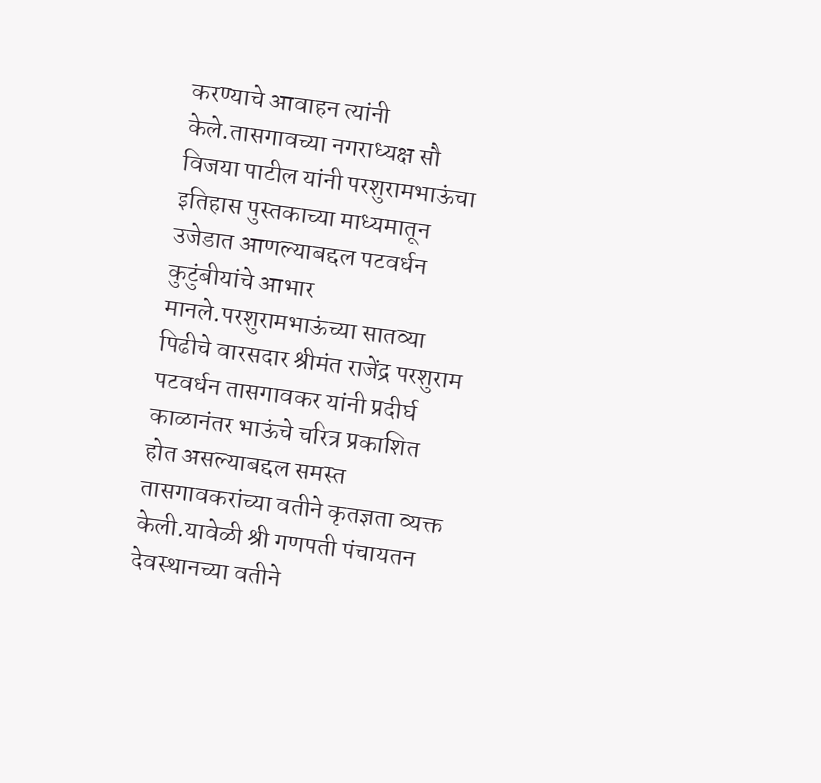करण्याचे आवाहन त्यांनी केले.तासगावच्या नगराध्यक्ष सौ विजया पाटील यांनी परशुरामभाऊंचा इतिहास पुस्तकाच्या माध्यमातून उजेडात आणल्याबद्दल पटवर्धन कुटुंबीयांचे आभार मानले.परशुरामभाऊंच्या सातव्या पिढीचे वारसदार श्रीमंत राजेंद्र परशुराम पटवर्धन तासगावकर यांनी प्रदीर्घ काळानंतर भाऊंचे चरित्र प्रकाशित होत असल्याबद्दल समस्त तासगावकरांच्या वतीने कृतज्ञता व्यक्त केली.यावेळी श्री गणपती पंचायतन देवस्थानच्या वतीने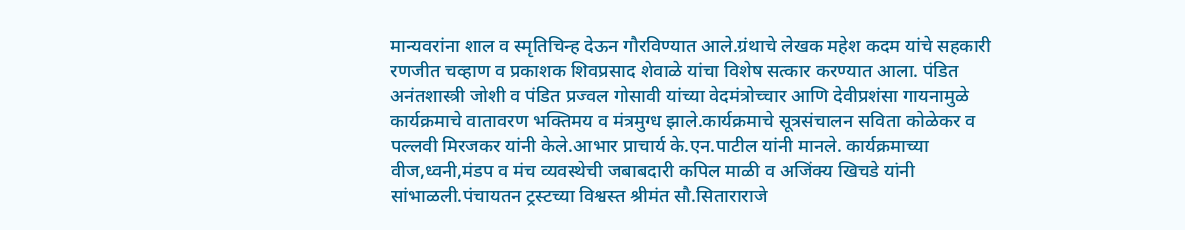मान्यवरांना शाल व स्मृतिचिन्ह देऊन गौरविण्यात आले.ग्रंथाचे लेखक महेश कदम यांचे सहकारी रणजीत चव्हाण व प्रकाशक शिवप्रसाद शेवाळे यांचा विशेष सत्कार करण्यात आला. पंडित अनंतशास्त्री जोशी व पंडित प्रज्वल गोसावी यांच्या वेदमंत्रोच्चार आणि देवीप्रशंसा गायनामुळे कार्यक्रमाचे वातावरण भक्तिमय व मंत्रमुग्ध झाले.कार्यक्रमाचे सूत्रसंचालन सविता कोळेकर व पल्लवी मिरजकर यांनी केले.आभार प्राचार्य के.एन.पाटील यांनी मानले. कार्यक्रमाच्या वीज,ध्वनी,मंडप व मंच व्यवस्थेची जबाबदारी कपिल माळी व अजिंक्य खिचडे यांनी सांभाळली.पंचायतन ट्रस्टच्या विश्वस्त श्रीमंत सौ.सिताराराजे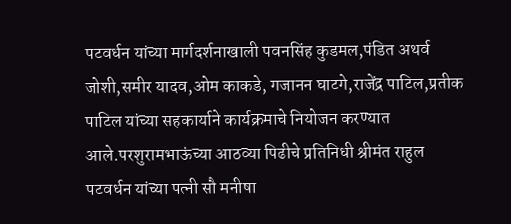पटवर्धन यांच्या मार्गदर्शनाखाली पवनसिंह कुडमल,पंडित अथर्व जोशी,समीर यादव,ओम काकडे, गजानन घाटगे,राजेंद्र पाटिल,प्रतीक पाटिल यांच्या सहकार्याने कार्यक्रमाचे नियोजन करण्यात आले.परशुरामभाऊंच्या आठव्या पिढीचे प्रतिनिधी श्रीमंत राहुल पटवर्धन यांच्या पत्नी सौ मनीषा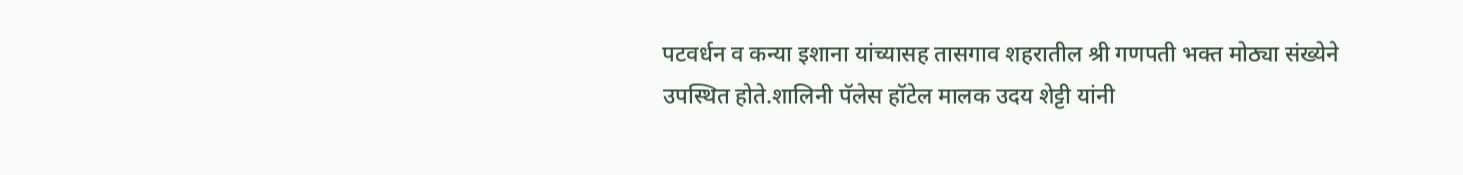पटवर्धन व कन्या इशाना यांच्यासह तासगाव शहरातील श्री गणपती भक्त मोठ्या संख्येने उपस्थित होते.शालिनी पॅलेस हॉटेल मालक उदय शेट्टी यांनी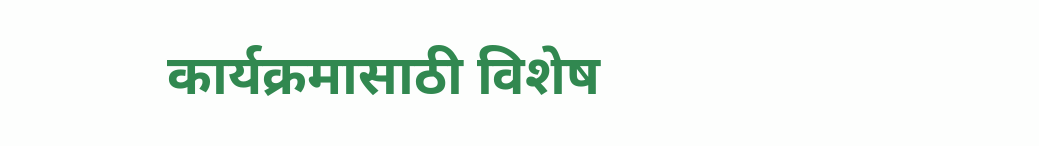कार्यक्रमासाठी विशेष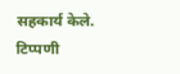सहकार्य केले.
टिप्पणी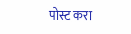पोस्ट करा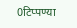0टिप्पण्या